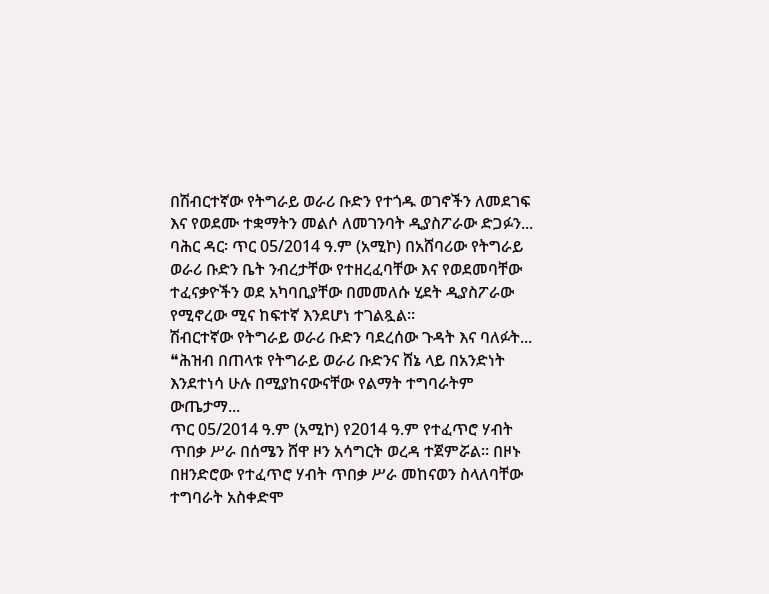በሽብርተኛው የትግራይ ወራሪ ቡድን የተጎዱ ወገኖችን ለመደገፍ እና የወደሙ ተቋማትን መልሶ ለመገንባት ዲያስፖራው ድጋፉን...
ባሕር ዳር፡ ጥር 05/2014 ዓ.ም (አሚኮ) በአሸባሪው የትግራይ ወራሪ ቡድን ቤት ንብረታቸው የተዘረፈባቸው እና የወደመባቸው ተፈናቃዮችን ወደ አካባቢያቸው በመመለሱ ሂደት ዲያስፖራው የሚኖረው ሚና ከፍተኛ እንደሆነ ተገልጿል።
ሽብርተኛው የትግራይ ወራሪ ቡድን ባደረሰው ጉዳት እና ባለፉት...
❝ሕዝብ በጠላቱ የትግራይ ወራሪ ቡድንና ሸኔ ላይ በአንድነት እንደተነሳ ሁሉ በሚያከናውናቸው የልማት ተግባራትም ውጤታማ...
ጥር 05/2014 ዓ.ም (አሚኮ) የ2014 ዓ.ም የተፈጥሮ ሃብት ጥበቃ ሥራ በሰሜን ሸዋ ዞን አሳግርት ወረዳ ተጀምሯል። በዞኑ በዘንድሮው የተፈጥሮ ሃብት ጥበቃ ሥራ መከናወን ስላለባቸው ተግባራት አስቀድሞ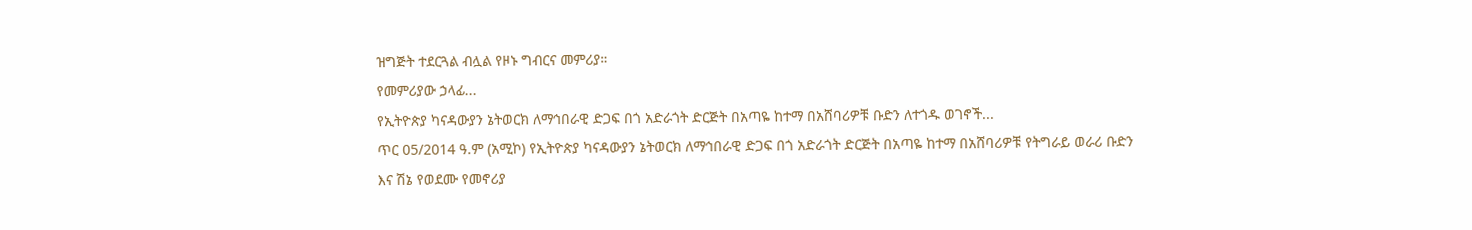ዝግጅት ተደርጓል ብሏል የዞኑ ግብርና መምሪያ።
የመምሪያው ኃላፊ...
የኢትዮጵያ ካናዳውያን ኔትወርክ ለማኅበራዊ ድጋፍ በጎ አድራጎት ድርጅት በአጣዬ ከተማ በአሸባሪዎቹ ቡድን ለተጎዱ ወገኖች...
ጥር 05/2014 ዓ.ም (አሚኮ) የኢትዮጵያ ካናዳውያን ኔትወርክ ለማኅበራዊ ድጋፍ በጎ አድራጎት ድርጅት በአጣዬ ከተማ በአሸባሪዎቹ የትግራይ ወራሪ ቡድን እና ሽኔ የወደሙ የመኖሪያ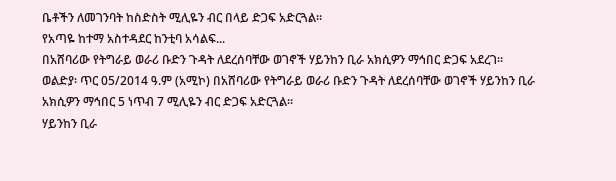ቤቶችን ለመገንባት ከስድስት ሚሊዬን ብር በላይ ድጋፍ አድርጓል።
የአጣዬ ከተማ አስተዳደር ከንቲባ አሳልፍ...
በአሸባሪው የትግራይ ወራሪ ቡድን ጉዳት ለደረሰባቸው ወገኖች ሃይንከን ቢራ አክሲዎን ማኅበር ድጋፍ አደረገ፡፡
ወልድያ፡ ጥር 05/2014 ዓ.ም (አሚኮ) በአሸባሪው የትግራይ ወራሪ ቡድን ጉዳት ለደረሰባቸው ወገኖች ሃይንከን ቢራ አክሲዎን ማኅበር 5 ነጥብ 7 ሚሊዬን ብር ድጋፍ አድርጓል፡፡
ሃይንከን ቢራ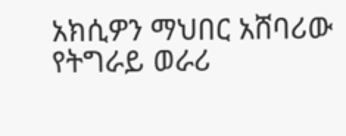አክሲዎን ማህበር አሸባሪው የትግራይ ወራሪ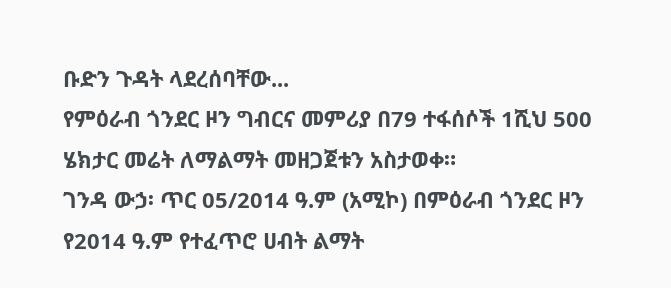ቡድን ጉዳት ላደረሰባቸው...
የምዕራብ ጎንደር ዞን ግብርና መምሪያ በ79 ተፋሰሶች 1ሺህ 500 ሄክታር መሬት ለማልማት መዘጋጀቱን አስታወቀ።
ገንዳ ውኃ፡ ጥር 05/2014 ዓ.ም (አሚኮ) በምዕራብ ጎንደር ዞን የ2014 ዓ.ም የተፈጥሮ ሀብት ልማት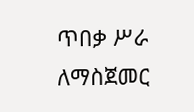ጥበቃ ሥራ ለማስጀመር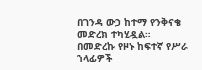በገንዳ ውኃ ከተማ የንቅናቄ መድረክ ተካሂዷል።
በመድረኩ የዞኑ ከፍተኛ የሥራ ኀላፊዎች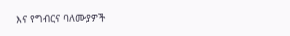እና የግብርና ባለሙያዎች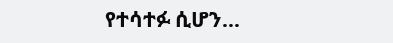የተሳተፉ ሲሆን...